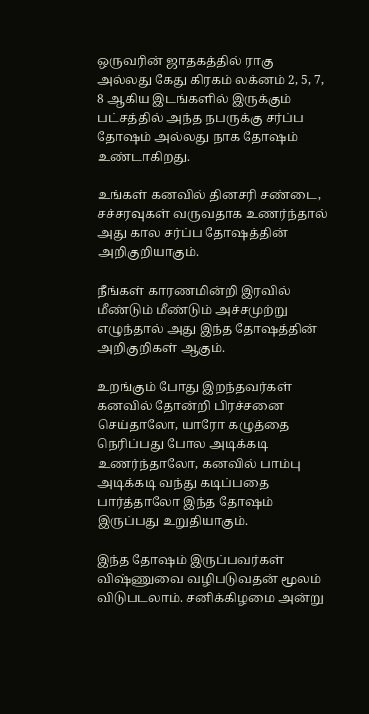ஒருவரின் ஜாதகத்தில் ராகு அல்லது கேது கிரகம் லக்னம் 2, 5, 7, 8 ஆகிய இடங்களில் இருக்கும் பட்சத்தில் அந்த நபருக்கு சர்ப்ப தோஷம் அல்லது நாக தோஷம் உண்டாகிறது.

உங்கள் கனவில் தினசரி சண்டை, சச்சரவுகள் வருவதாக உணர்ந்தால் அது கால சர்ப்ப தோஷத்தின் அறிகுறியாகும்.

நீங்கள் காரணமின்றி இரவில் மீண்டும் மீண்டும் அச்சமுற்று எழுந்தால் அது இந்த தோஷத்தின் அறிகுறிகள் ஆகும்.

உறங்கும் போது இறந்தவர்கள் கனவில் தோன்றி பிரச்சனை செய்தாலோ, யாரோ கழுத்தை நெரிப்பது போல அடிக்கடி உணர்ந்தாலோ, கனவில் பாம்பு அடிக்கடி வந்து கடிப்பதை பார்த்தாலோ இந்த தோஷம் இருப்பது உறுதியாகும்.

இந்த தோஷம் இருப்பவர்கள் விஷ்ணுவை வழிபடுவதன் மூலம் விடுபடலாம். சனிக்கிழமை அன்று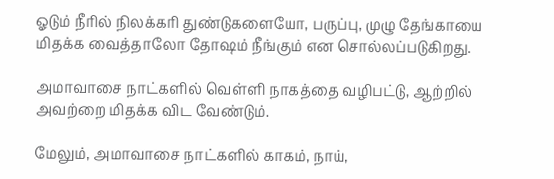ஓடும் நீரில் நிலக்கரி துண்டுகளையோ, பருப்பு, முழு தேங்காயை மிதக்க வைத்தாலோ தோஷம் நீங்கும் என சொல்லப்படுகிறது.

அமாவாசை நாட்களில் வெள்ளி நாகத்தை வழிபட்டு, ஆற்றில் அவற்றை மிதக்க விட வேண்டும்.

மேலும், அமாவாசை நாட்களில் காகம், நாய்,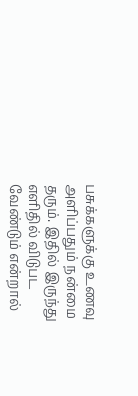பசுக்களுக்கு உணவு அளிப்பதும் நன்மை தரும். இதில் இருந்து எளிதில் விடுபட வேண்டும் என்றால்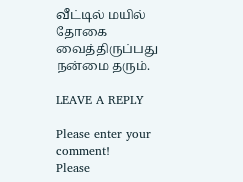வீட்டில் மயில் தோகை வைத்திருப்பது நன்மை தரும்.

LEAVE A REPLY

Please enter your comment!
Please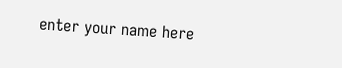enter your name here